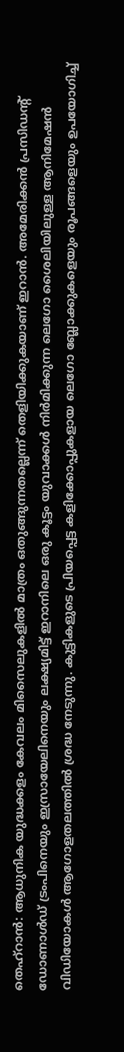തെഹ്റാൻ: ആധുനിക യുദ്ധക്കളം കേവലം മിസൈലുകളിൽ മാത്രം ഒതുങ്ങുന്നതല്ലെന്ന് തെളിയിക്കുകയാണ് ഇറാൻ. അമേരിക്കൻ പ്രസിഡന്റ് ഡോണാൾഡ് ട്രംപിനെയും ഇസ്രായേലിനെയും ലക്ഷ്യമിട്ട് ഇറാനിലെ ഒരു കൂട്ടം യുവാക്കൾ നിർമിക്കുന്ന ലെഗോ ശൈലിയിലുള്ള ആനിമേഷൻ വിഡിയോകൾ ആഗോളതലത്തിൽ ശ്രദ്ധ നേടുന്നു. കുട്ടികളുടെ പ്രിയപ്പെട്ട കളിക്കോപ്പുകളായ ലെഗോ ബ്ലോക്കുകളെയും രൂപങ്ങളെയും ഉപയോഗിച്ച്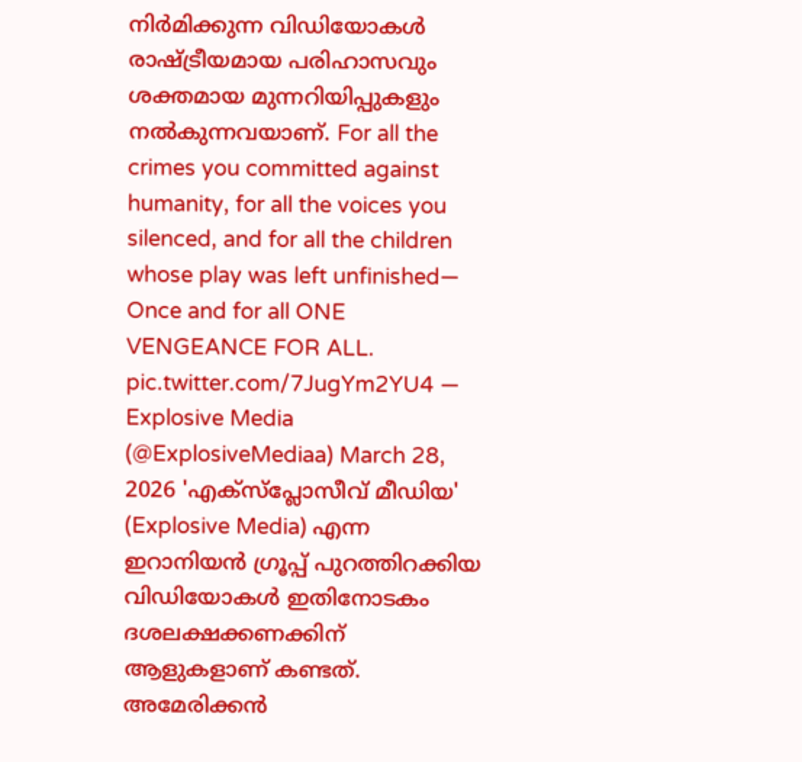നിർമിക്കുന്ന വിഡിയോകൾ രാഷ്ട്രീയമായ പരിഹാസവും ശക്തമായ മുന്നറിയിപ്പുകളും നൽകുന്നവയാണ്. For all the crimes you committed against humanity, for all the voices you silenced, and for all the children whose play was left unfinished— Once and for all ONE VENGEANCE FOR ALL. pic.twitter.com/7JugYm2YU4 — Explosive Media (@ExplosiveMediaa) March 28, 2026 'എക്സ്പ്ലോസീവ് മീഡിയ' (Explosive Media) എന്ന ഇറാനിയൻ ഗ്രൂപ്പ് പുറത്തിറക്കിയ വിഡിയോകൾ ഇതിനോടകം ദശലക്ഷക്കണക്കിന് ആളുകളാണ് കണ്ടത്. അമേരിക്കൻ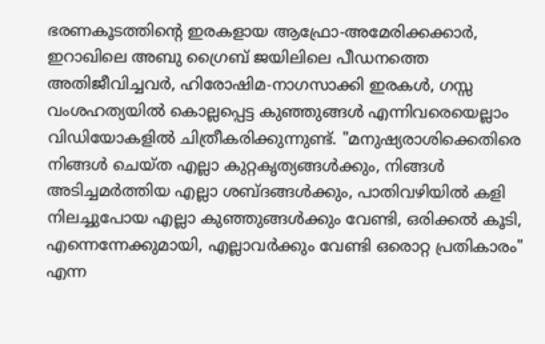ഭരണകൂടത്തിന്റെ ഇരകളായ ആഫ്രോ-അമേരിക്കക്കാർ, ഇറാഖിലെ അബു ഗ്രൈബ് ജയിലിലെ പീഡനത്തെ അതിജീവിച്ചവർ, ഹിരോഷിമ-നാഗസാക്കി ഇരകൾ, ഗസ്സ വംശഹത്യയിൽ കൊല്ലപ്പെട്ട കുഞ്ഞുങ്ങൾ എന്നിവരെയെല്ലാം വിഡിയോകളിൽ ചിത്രീകരിക്കുന്നുണ്ട്. "മനുഷ്യരാശിക്കെതിരെ നിങ്ങൾ ചെയ്ത എല്ലാ കുറ്റകൃത്യങ്ങൾക്കും, നിങ്ങൾ അടിച്ചമർത്തിയ എല്ലാ ശബ്ദങ്ങൾക്കും, പാതിവഴിയിൽ കളി നിലച്ചുപോയ എല്ലാ കുഞ്ഞുങ്ങൾക്കും വേണ്ടി, ഒരിക്കൽ കൂടി, എന്നെന്നേക്കുമായി, എല്ലാവർക്കും വേണ്ടി ഒരൊറ്റ പ്രതികാരം" എന്ന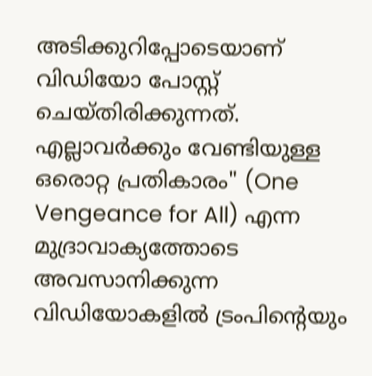അടിക്കുറിപ്പോടെയാണ് വിഡിയോ പോസ്റ്റ് ചെയ്തിരിക്കുന്നത്. എല്ലാവർക്കും വേണ്ടിയുള്ള ഒരൊറ്റ പ്രതികാരം" (One Vengeance for All) എന്ന മുദ്രാവാക്യത്തോടെ അവസാനിക്കുന്ന വിഡിയോകളിൽ ട്രംപിന്റെയും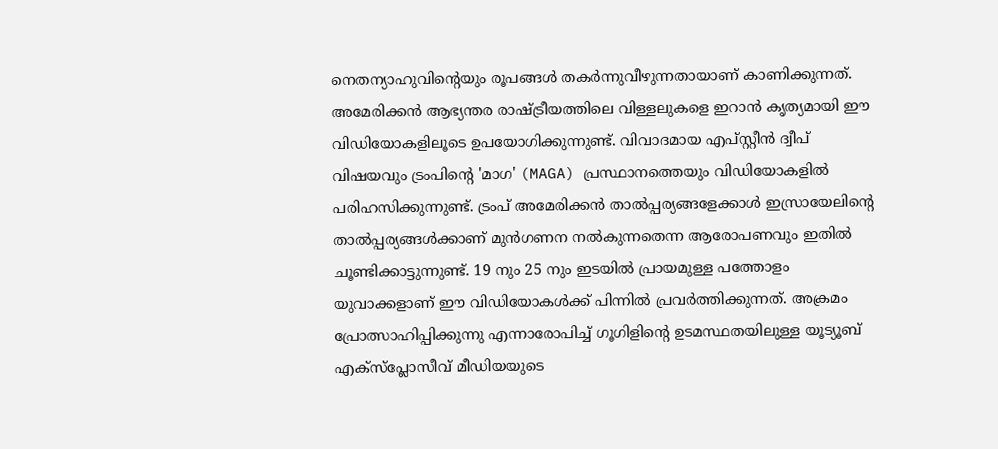നെതന്യാഹുവിന്റെയും രൂപങ്ങൾ തകർന്നുവീഴുന്നതായാണ് കാണിക്കുന്നത്. അമേരിക്കൻ ആഭ്യന്തര രാഷ്ട്രീയത്തിലെ വിള്ളലുകളെ ഇറാൻ കൃത്യമായി ഈ വിഡിയോകളിലൂടെ ഉപയോഗിക്കുന്നുണ്ട്. വിവാദമായ എപ്സ്റ്റീൻ ദ്വീപ് വിഷയവും ട്രംപിന്റെ 'മാഗ' (MAGA) പ്രസ്ഥാനത്തെയും വിഡിയോകളിൽ പരിഹസിക്കുന്നുണ്ട്. ട്രംപ് അമേരിക്കൻ താൽപ്പര്യങ്ങളേക്കാൾ ഇസ്രായേലിന്റെ താൽപ്പര്യങ്ങൾക്കാണ് മുൻഗണന നൽകുന്നതെന്ന ആരോപണവും ഇതിൽ ചൂണ്ടിക്കാട്ടുന്നുണ്ട്. 19 നും 25 നും ഇടയിൽ പ്രായമുള്ള പത്തോളം യുവാക്കളാണ് ഈ വിഡിയോകൾക്ക് പിന്നിൽ പ്രവർത്തിക്കുന്നത്. അക്രമം പ്രോത്സാഹിപ്പിക്കുന്നു എന്നാരോപിച്ച് ഗൂഗിളിന്റെ ഉടമസ്ഥതയിലുള്ള യൂട്യൂബ് എക്സ്പ്ലോസീവ് മീഡിയയുടെ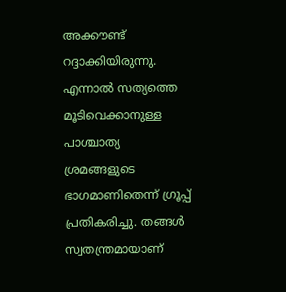അക്കൗണ്ട് റദ്ദാക്കിയിരുന്നു. എന്നാൽ സത്യത്തെ മൂടിവെക്കാനുള്ള പാശ്ചാത്യ ശ്രമങ്ങളുടെ ഭാഗമാണിതെന്ന് ഗ്രൂപ്പ് പ്രതികരിച്ചു. തങ്ങൾ സ്വതന്ത്രമായാണ്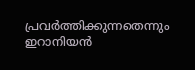പ്രവർത്തിക്കുന്നതെന്നും ഇറാനിയൻ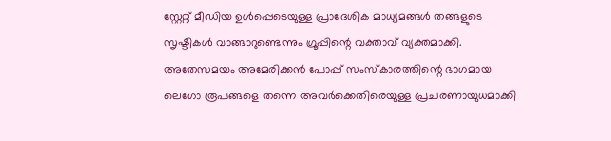സ്റ്റേറ്റ് മീഡിയ ഉൾപ്പെടെയുള്ള പ്രാദേശിക മാധ്യമങ്ങൾ തങ്ങളുടെ സൃഷ്ടികൾ വാങ്ങാറുണ്ടെന്നും ഗ്രൂപ്പിന്റെ വക്താവ് വ്യക്തമാക്കി. അതേസമയം അമേരിക്കൻ പോപ്പ് സംസ്കാരത്തിന്റെ ഭാഗമായ ലെഗോ രൂപങ്ങളെ തന്നെ അവർക്കെതിരെയുള്ള പ്രചരണായുധമാക്കി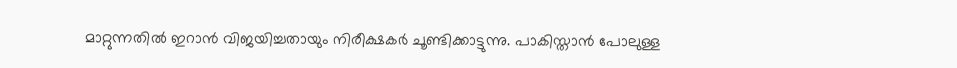മാറ്റുന്നതിൽ ഇറാൻ വിജയിച്ചതായും നിരീക്ഷകർ ചൂണ്ടിക്കാട്ടുന്നു. പാകിസ്താൻ പോലുള്ള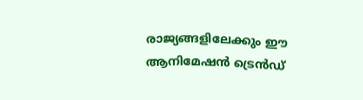രാജ്യങ്ങളിലേക്കും ഈ ആനിമേഷൻ ട്രെൻഡ്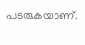പടരുകയാണ്.